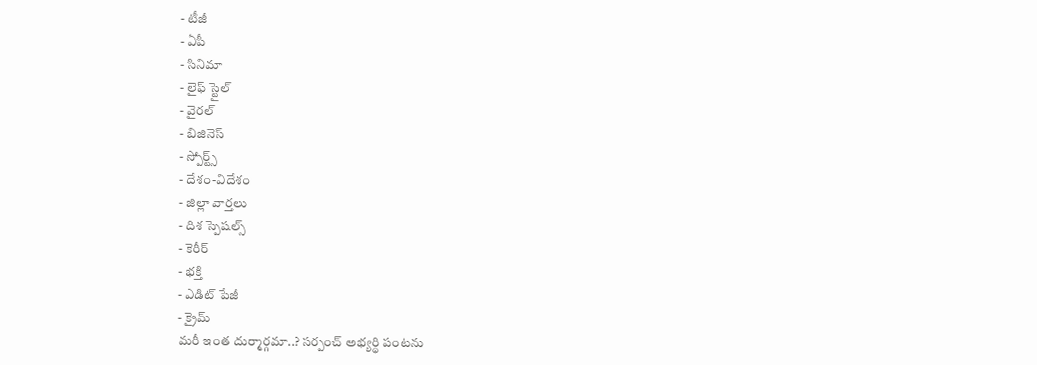- టీజీ
- ఏపీ
- సినిమా
- లైఫ్ స్టైల్
- వైరల్
- బిజినెస్
- స్పోర్ట్స్
- దేశం-విదేశం
- జిల్లా వార్తలు
- దిశ స్పెషల్స్
- కెరీర్
- భక్తి
- ఎడిట్ పేజీ
- క్రైమ్
మరీ ఇంత దుర్మార్గమా..? సర్పంచ్ అభ్యర్థి పంటను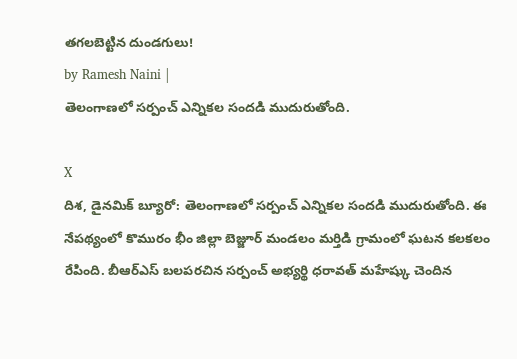తగలబెట్టిన దుండగులు!
by Ramesh Naini |
తెలంగాణలో సర్పంచ్ ఎన్నికల సందడి ముదురుతోంది.

X
దిశ, డైనమిక్ బ్యూరో: తెలంగాణలో సర్పంచ్ ఎన్నికల సందడి ముదురుతోంది. ఈ నేపథ్యంలో కొమురం భీం జిల్లా బెజ్జూర్ మండలం మర్తిడి గ్రామంలో ఘటన కలకలం రేపింది. బీఆర్ఎస్ బలపరచిన సర్పంచ్ అభ్యర్థి ధరావత్ మహేష్కు చెందిన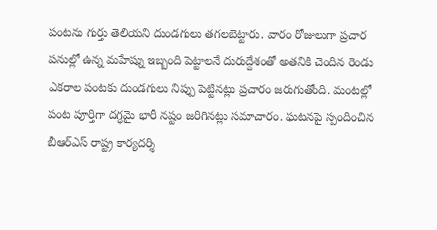పంటను గుర్తు తెలియని దుండగులు తగలబెట్టారు. వారం రోజులుగా ప్రచార పనుల్లో ఉన్న మహేష్ను ఇబ్బంది పెట్టాలనే దురుద్దేశంతో అతనికి చెందిన రెండు ఎకరాల పంటకు దుండగులు నిప్పు పెట్టినట్లు ప్రచారం జరుగుతోంది. మంటల్లో పంట పూర్తిగా దగ్ధమై భారీ నష్టం జరిగినట్లు సమాచారం. ఘటనపై స్పందించిన బీఆర్ఎస్ రాష్ట్ర కార్యదర్శి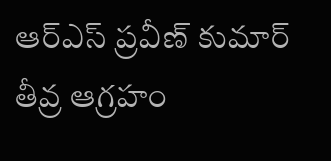ఆర్ఎస్ ప్రవీణ్ కుమార్ తీవ్ర ఆగ్రహం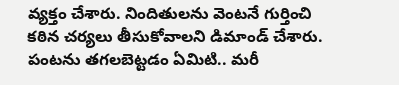వ్యక్తం చేశారు. నిందితులను వెంటనే గుర్తించి కఠిన చర్యలు తీసుకోవాలని డిమాండ్ చేశారు. పంటను తగలబెట్టడం ఏమిటి.. మరీ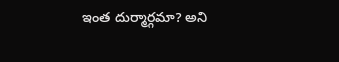ఇంత దుర్మార్గమా? అని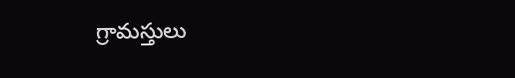గ్రామస్తులు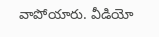వాపోయారు. వీడియో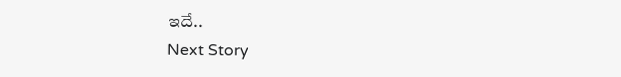ఇదే..
Next Story